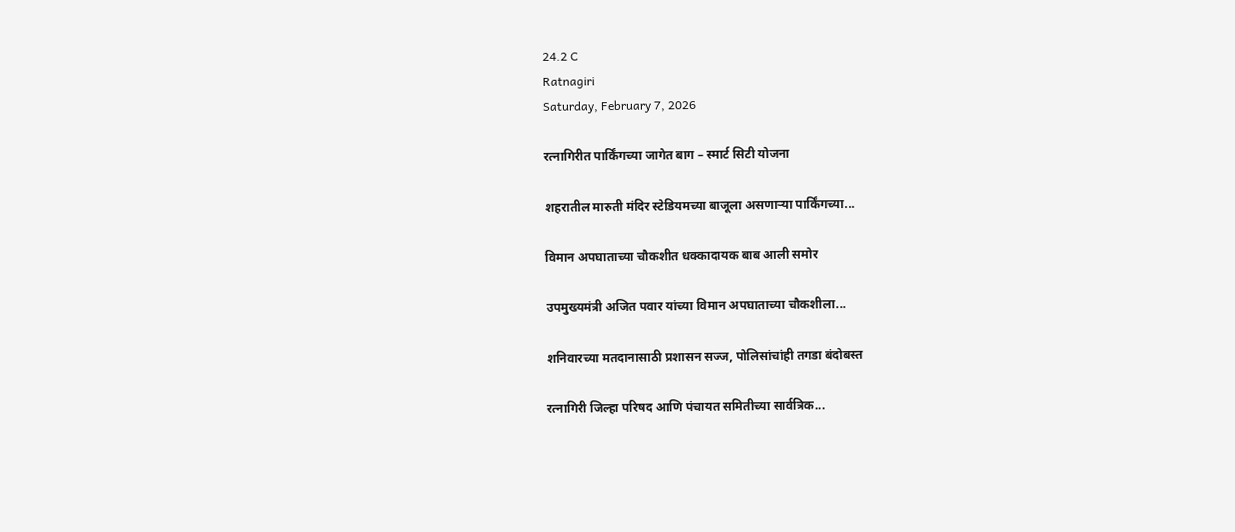24.2 C
Ratnagiri
Saturday, February 7, 2026

रत्नागिरीत पार्किंगच्या जागेत बाग – स्मार्ट सिटी योजना

शहरातील मारुती मंदिर स्टेडियमच्या बाजूला असणाऱ्या पार्किंगच्या...

विमान अपघाताच्या चौकशीत धक्कादायक बाब आली समोर

उपमुख्यमंत्री अजित पवार यांच्या विमान अपघाताच्या चौकशीला...

शनिवारच्या मतदानासाठी प्रशासन सज्ज, पोलिसांचांही तगडा बंदोबस्त

रत्नागिरी जिल्हा परिषद आणि पंचायत समितीच्या सार्वत्रिक...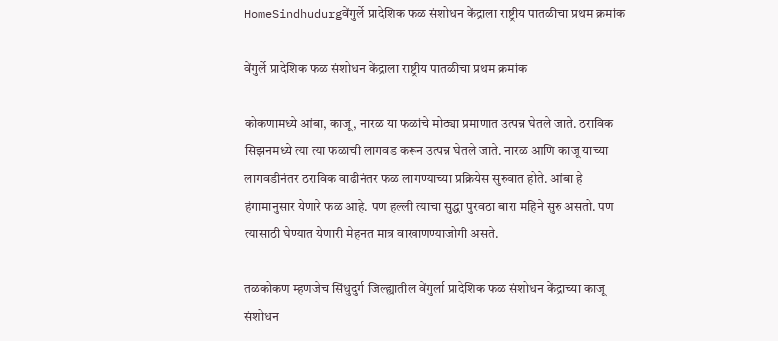HomeSindhudurgवेंगुर्ले प्रादेशिक फळ संशोधन केंद्राला राष्ट्रीय पातळीचा प्रथम क्रमांक

वेंगुर्ले प्रादेशिक फळ संशोधन केंद्राला राष्ट्रीय पातळीचा प्रथम क्रमांक

कोकणामध्ये आंबा, काजू, नारळ या फळांचे मोठ्या प्रमाणात उत्पन्न घेतले जाते. ठराविक सिझनमध्ये त्या त्या फळाची लागवड करून उत्पन्न घेतले जाते. नारळ आणि काजू याच्या लागवडीनंतर ठराविक वाढीनंतर फळ लागण्याच्या प्रक्रियेस सुरुवात होते. आंबा हे हंगामानुसार येणारे फळ आहे. पण हल्ली त्याचा सुद्धा पुरवठा बारा महिने सुरु असतो. पण त्यासाठी घेण्यात येणारी मेहनत मात्र वाखाणण्याजोगी असते.

तळकोकण म्हणजेच सिंधुदुर्ग जिल्ह्यातील वेंगुर्ला प्रादेशिक फळ संशोधन केंद्राच्या काजू संशोधन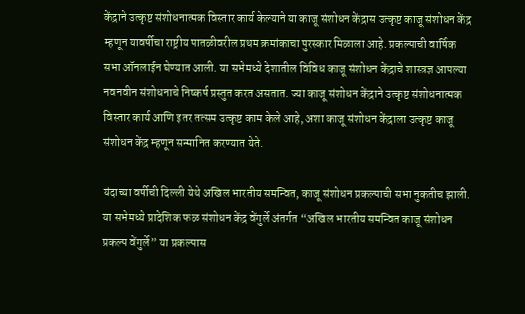केंद्राने उत्कृष्ट संशोधनात्मक विस्तार कार्य केल्याने या काजू संशोधन केंद्रास उत्कृष्ट काजू संशोधन केंद्र म्हणून यावर्षीचा राष्ट्रीय पातळीवरील प्रथम क्रमांकाचा पुरस्कार मिळाला आहे. प्रकल्पाची वार्षिक सभा ऑनलाईन घेण्यात आली. या सभेमध्ये देशातील विविध काजू संशोधन केंद्राचे शास्त्रज्ञ आपल्या नवनवीन संशोधनाचे निष्कर्ष प्रस्तुत करत असतात. ज्या काजू संशोधन केंद्राने उत्कृष्ट संशोधनात्मक विस्तार कार्य आणि इतर तत्सम उत्कृष्ट काम केले आहे, अशा काजू संशोधन केंद्राला उत्कृष्ट काजू संशोधन केंद्र म्हणून सन्मानित करण्यात येते.

यंदाच्या वर्षीची दिल्ली येथे अखिल भारतीय समन्वित, काजू संशोधन प्रकल्पाची सभा नुकतीच झाली. या सभेमध्ये प्रादेशिक फळ संशोधन केंद्र वेंगुर्ले अंतर्गत “अखिल भारतीय समन्वित काजू संशोधन प्रकल्प वेंगुर्ले” या प्रकल्पास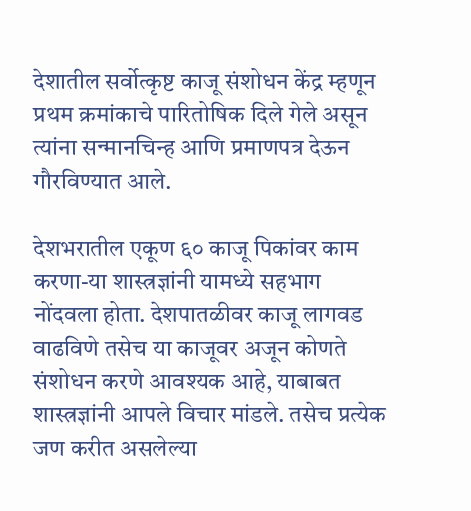देशातील सर्वोत्कृष्ट काजू संशोधन केंद्र म्हणून प्रथम क्रमांकाचे पारितोषिक दिले गेले असून त्यांना सन्मानचिन्ह आणि प्रमाणपत्र देऊन गौरविण्यात आले.

देशभरातील एकूण ६० काजू पिकांवर काम करणा-या शास्त्रज्ञांनी यामध्ये सहभाग नोंदवला होता. देशपातळीवर काजू लागवड वाढविणे तसेच या काजूवर अजून कोणते संशोधन करणे आवश्यक आहे, याबाबत शास्त्रज्ञांनी आपले विचार मांडले. तसेच प्रत्येक जण करीत असलेल्या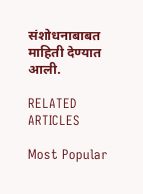संशोधनाबाबत माहिती देण्यात आली.

RELATED ARTICLES

Most Popular